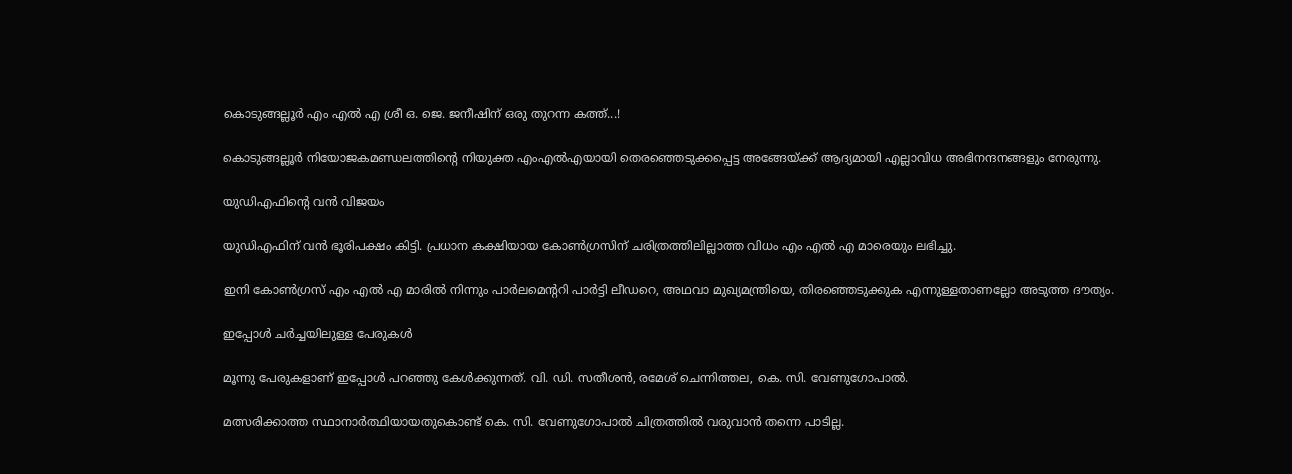കൊടുങ്ങല്ലൂർ എം എൽ എ ശ്രീ ഒ. ജെ. ജനീഷിന് ഒരു തുറന്ന കത്ത്...!

കൊടുങ്ങല്ലൂർ നിയോജകമണ്ഡലത്തിന്റെ നിയുക്ത എംഎൽഎയായി തെരഞ്ഞെടുക്കപ്പെട്ട അങ്ങേയ്ക്ക് ആദ്യമായി എല്ലാവിധ അഭിനന്ദനങ്ങളും നേരുന്നു.

യുഡിഎഫിന്റെ വൻ വിജയം

യുഡിഎഫിന് വൻ ഭൂരിപക്ഷം കിട്ടി. പ്രധാന കക്ഷിയായ കോൺഗ്രസിന് ചരിത്രത്തിലില്ലാത്ത വിധം എം എൽ എ മാരെയും ലഭിച്ചു.

ഇനി കോൺഗ്രസ് എം എൽ എ മാരിൽ നിന്നും പാർലമെന്ററി പാർട്ടി ലീഡറെ, അഥവാ മുഖ്യമന്ത്രിയെ, തിരഞ്ഞെടുക്കുക എന്നുള്ളതാണല്ലോ അടുത്ത ദൗത്യം.

ഇപ്പോൾ ചർച്ചയിലുള്ള പേരുകൾ

മൂന്നു പേരുകളാണ് ഇപ്പോൾ പറഞ്ഞു കേൾക്കുന്നത്. വി. ഡി. സതീശൻ, രമേശ് ചെന്നിത്തല, കെ. സി. വേണുഗോപാൽ.

മത്സരിക്കാത്ത സ്ഥാനാർത്ഥിയായതുകൊണ്ട് കെ. സി. വേണുഗോപാൽ ചിത്രത്തിൽ വരുവാൻ തന്നെ പാടില്ല.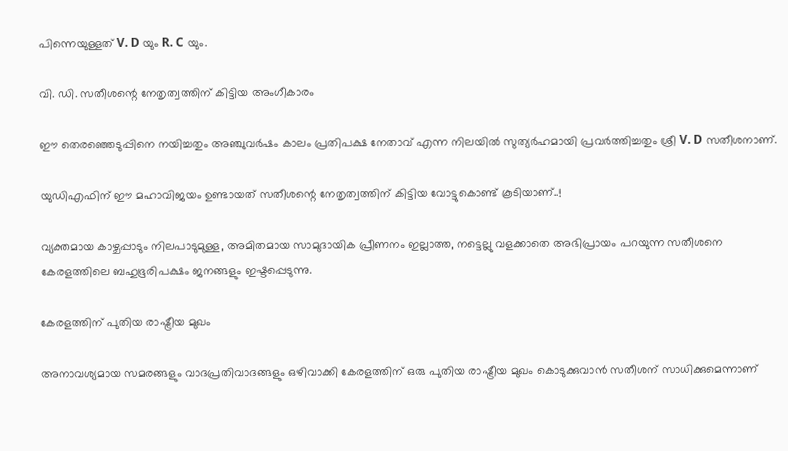പിന്നെയുള്ളത് V. D യും R. C യും.

വി. ഡി. സതീശന്റെ നേതൃത്വത്തിന് കിട്ടിയ അംഗീകാരം

ഈ തെരഞ്ഞെടുപ്പിനെ നയിച്ചതും അഞ്ചുവർഷം കാലം പ്രതിപക്ഷ നേതാവ് എന്ന നിലയിൽ സുത്യർഹമായി പ്രവർത്തിച്ചതും ശ്രീ V. D സതീശനാണ്.

യുഡിഎഫിന് ഈ മഹാവിജയം ഉണ്ടായത് സതീശന്റെ നേതൃത്വത്തിന് കിട്ടിയ വോട്ടുകൊണ്ട് കൂടിയാണ്..!

വ്യക്തമായ കാഴ്ചപ്പാടും നിലപാടുമുള്ള, അമിതമായ സാമുദായിക പ്രീണനം ഇല്ലാത്ത, നട്ടെല്ലു വളക്കാതെ അഭിപ്രായം പറയുന്ന സതീശനെ കേരളത്തിലെ ബഹുഭൂരിപക്ഷം ജനങ്ങളും ഇഷ്ടപ്പെടുന്നു.

കേരളത്തിന് പുതിയ രാഷ്ട്രീയ മുഖം

അനാവശ്യമായ സമരങ്ങളും വാദപ്രതിവാദങ്ങളും ഒഴിവാക്കി കേരളത്തിന് ഒരു പുതിയ രാഷ്ട്രീയ മുഖം കൊടുക്കുവാൻ സതീശന് സാധിക്കുമെന്നാണ്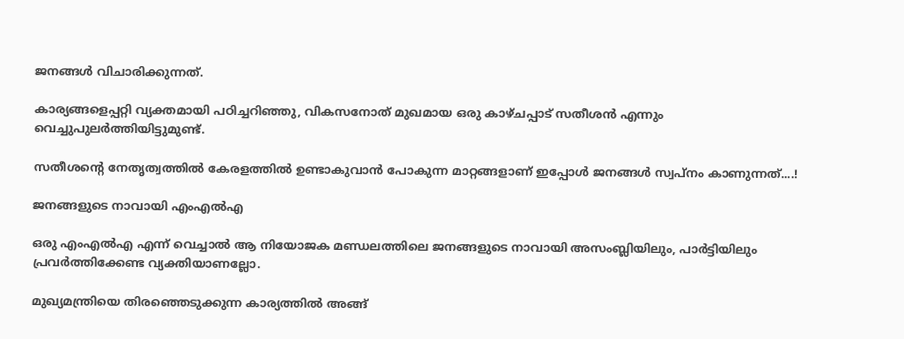ജനങ്ങൾ വിചാരിക്കുന്നത്.

കാര്യങ്ങളെപ്പറ്റി വ്യക്തമായി പഠിച്ചറിഞ്ഞു, വികസനോത് മുഖമായ ഒരു കാഴ്ചപ്പാട് സതീശൻ എന്നും വെച്ചുപുലർത്തിയിട്ടുമുണ്ട്.

സതീശന്റെ നേതൃത്വത്തിൽ കേരളത്തിൽ ഉണ്ടാകുവാൻ പോകുന്ന മാറ്റങ്ങളാണ് ഇപ്പോൾ ജനങ്ങൾ സ്വപ്നം കാണുന്നത്....!

ജനങ്ങളുടെ നാവായി എംഎൽഎ

ഒരു എംഎൽഎ എന്ന് വെച്ചാൽ ആ നിയോജക മണ്ഡലത്തിലെ ജനങ്ങളുടെ നാവായി അസംബ്ലിയിലും, പാർട്ടിയിലും പ്രവർത്തിക്കേണ്ട വ്യക്തിയാണല്ലോ.

മുഖ്യമന്ത്രിയെ തിരഞ്ഞെടുക്കുന്ന കാര്യത്തിൽ അങ്ങ്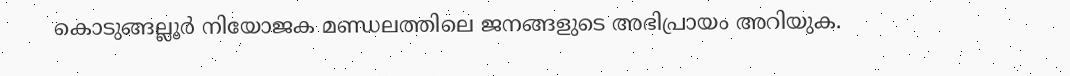കൊടുങ്ങല്ലൂർ നിയോജക മണ്ഡലത്തിലെ ജനങ്ങളുടെ അഭിപ്രായം അറിയുക.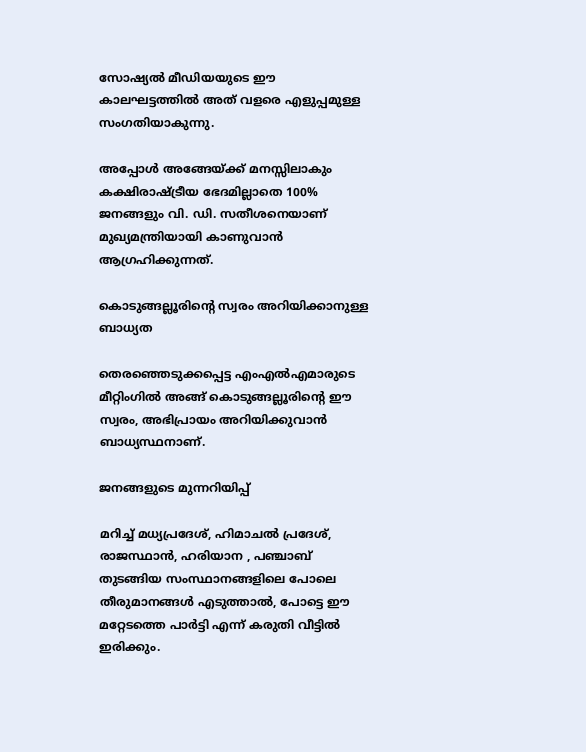സോഷ്യൽ മീഡിയയുടെ ഈ കാലഘട്ടത്തിൽ അത് വളരെ എളുപ്പമുള്ള സംഗതിയാകുന്നു.

അപ്പോൾ അങ്ങേയ്ക്ക് മനസ്സിലാകും കക്ഷിരാഷ്ട്രീയ ഭേദമില്ലാതെ 100% ജനങ്ങളും വി. ഡി. സതീശനെയാണ് മുഖ്യമന്ത്രിയായി കാണുവാൻ ആഗ്രഹിക്കുന്നത്.

കൊടുങ്ങല്ലൂരിന്റെ സ്വരം അറിയിക്കാനുള്ള ബാധ്യത

തെരഞ്ഞെടുക്കപ്പെട്ട എംഎൽഎമാരുടെ മീറ്റിംഗിൽ അങ്ങ് കൊടുങ്ങല്ലൂരിന്റെ ഈ സ്വരം, അഭിപ്രായം അറിയിക്കുവാൻ ബാധ്യസ്ഥനാണ്.

ജനങ്ങളുടെ മുന്നറിയിപ്പ്

മറിച്ച് മധ്യപ്രദേശ്, ഹിമാചൽ പ്രദേശ്, രാജസ്ഥാൻ, ഹരിയാന , പഞ്ചാബ് തുടങ്ങിയ സംസ്ഥാനങ്ങളിലെ പോലെ തീരുമാനങ്ങൾ എടുത്താൽ, പോട്ടെ ഈ മറ്റേടത്തെ പാർട്ടി എന്ന് കരുതി വീട്ടിൽ ഇരിക്കും.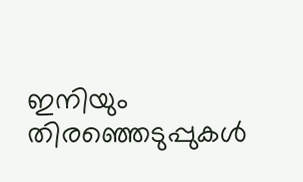ഇനിയും തിരഞ്ഞെടുപ്പുകൾ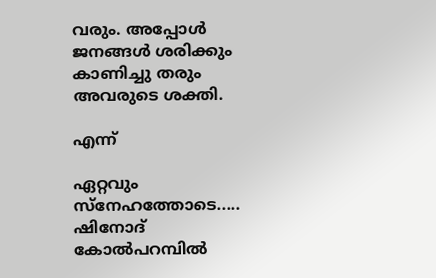വരും. അപ്പോൾ ജനങ്ങൾ ശരിക്കും കാണിച്ചു തരും അവരുടെ ശക്തി.

എന്ന്

ഏറ്റവും സ്നേഹത്തോടെ.....
ഷിനോദ് കോൽപറമ്പിൽ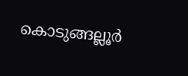കൊടുങ്ങല്ലൂർ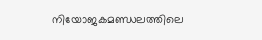നിയോജകമണ്ഡലത്തിലെ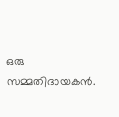ഒരു സമ്മതിദായകൻ.